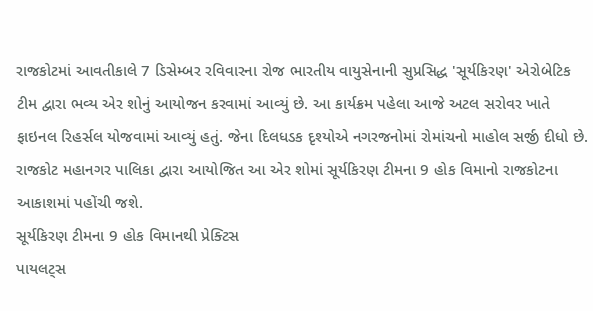રાજકોટમાં આવતીકાલે 7 ડિસેમ્બર રવિવારના રોજ ભારતીય વાયુસેનાની સુપ્રસિદ્ધ 'સૂર્યકિરણ' એરોબેટિક ટીમ દ્વારા ભવ્ય એર શોનું આયોજન કરવામાં આવ્યું છે. આ કાર્યક્રમ પહેલા આજે અટલ સરોવર ખાતે ફાઇનલ રિહર્સલ યોજવામાં આવ્યું હતું. જેના દિલધડક દૃશ્યોએ નગરજનોમાં રોમાંચનો માહોલ સર્જી દીધો છે. રાજકોટ મહાનગર પાલિકા દ્વારા આયોજિત આ એર શોમાં સૂર્યકિરણ ટીમના 9 હોક વિમાનો રાજકોટના આકાશમાં પહોંચી જશે.
સૂર્યકિરણ ટીમના 9 હોક વિમાનથી પ્રેક્ટિસ
પાયલટ્સ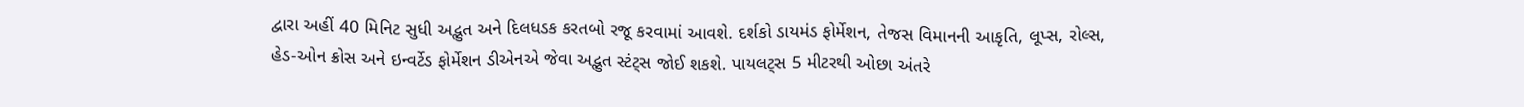દ્વારા અહીં 40 મિનિટ સુધી અદ્ભુત અને દિલધડક કરતબો રજૂ કરવામાં આવશે. દર્શકો ડાયમંડ ફોર્મેશન, તેજસ વિમાનની આકૃતિ, લૂપ્સ, રોલ્સ, હેડ-ઓન ક્રોસ અને ઇન્વર્ટેડ ફોર્મેશન ડીએનએ જેવા અદ્ભુત સ્ટંટ્સ જોઈ શકશે. પાયલટ્સ 5 મીટરથી ઓછા અંતરે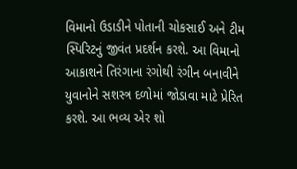વિમાનો ઉડાડીને પોતાની ચોકસાઈ અને ટીમ સ્પિરિટનું જીવંત પ્રદર્શન કરશે. આ વિમાનો આકાશને તિરંગાના રંગોથી રંગીન બનાવીને યુવાનોને સશસ્ત્ર દળોમાં જોડાવા માટે પ્રેરિત કરશે. આ ભવ્ય એર શો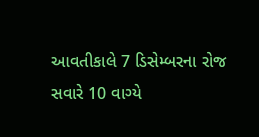આવતીકાલે 7 ડિસેમ્બરના રોજ સવારે 10 વાગ્યે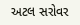અટલ સરોવર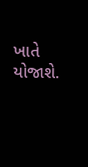ખાતે યોજાશે.